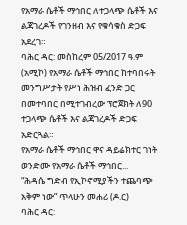የአማራ ሴቶች ማኅበር ለተጋላጭ ሴቶች እና ልጃገረዶች የገንዘብ እና የቁሳቁስ ድጋፍ አደረገ።
ባሕር ዳር: መስከረም 05/2017 ዓ.ም (አሚኮ) የአማራ ሴቶች ማኅበር ከተባበሩት መንግሥታት የሥነ ሕዝብ ፈንድ ጋር በመተባበር በሚተገብረው ፕሮጀክት ለ90 ተጋላጭ ሴቶች እና ልጃገረዶች ድጋፍ አድርጓል።
የአማራ ሴቶች ማኅበር ዋና ዳይሬክተር ገነት ወንድሙ የአማራ ሴቶች ማኅበር...
“ሕዳሴ ግድብ የኢኮኖሚያችን ተጨባጭ አቅም ነው” ጥላሁን መሐሪ (ዶ.ር)
ባሕር ዳር: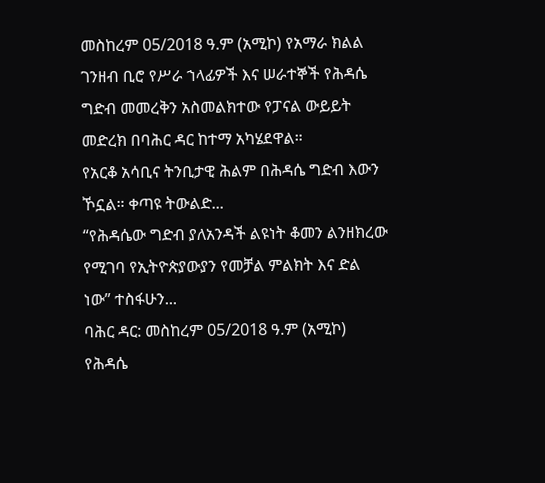መስከረም 05/2018 ዓ.ም (አሚኮ) የአማራ ክልል ገንዘብ ቢሮ የሥራ ኀላፊዎች እና ሠራተኞች የሕዳሴ ግድብ መመረቅን አስመልክተው የፓናል ውይይት መድረክ በባሕር ዳር ከተማ አካሄደዋል።
የአርቆ አሳቢና ትንቢታዊ ሕልም በሕዳሴ ግድብ እውን ኾኗል። ቀጣዩ ትውልድ...
“የሕዳሴው ግድብ ያለአንዳች ልዩነት ቆመን ልንዘክረው የሚገባ የኢትዮጵያውያን የመቻል ምልክት እና ድል ነው” ተስፋሁን...
ባሕር ዳር: መስከረም 05/2018 ዓ.ም (አሚኮ) የሕዳሴ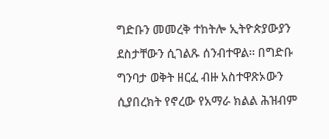ግድቡን መመረቅ ተከትሎ ኢትዮጵያውያን ደስታቸውን ሲገልጹ ሰንብተዋል። በግድቡ ግንባታ ወቅት ዘርፈ ብዙ አስተዋጽኦውን ሲያበረክት የኖረው የአማራ ክልል ሕዝብም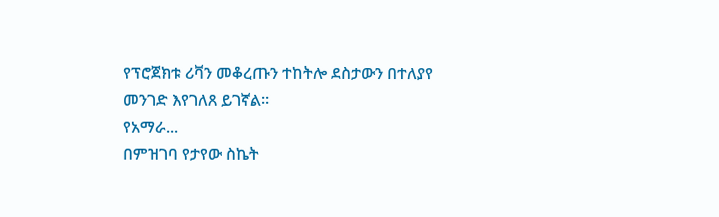የፕሮጀክቱ ሪቫን መቆረጡን ተከትሎ ደስታውን በተለያየ መንገድ እየገለጸ ይገኛል።
የአማራ...
በምዝገባ የታየው ስኬት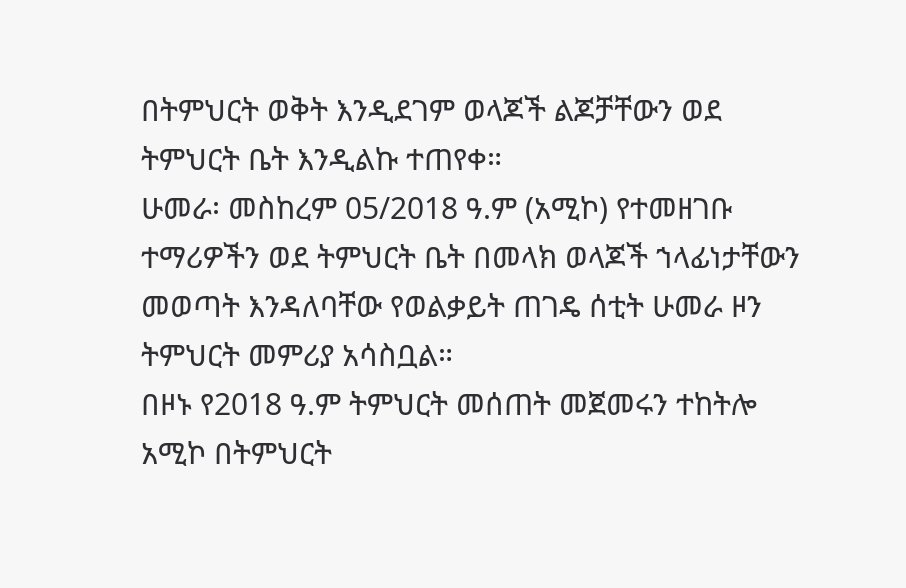በትምህርት ወቅት እንዲደገም ወላጆች ልጆቻቸውን ወደ ትምህርት ቤት እንዲልኩ ተጠየቀ።
ሁመራ፡ መስከረም 05/2018 ዓ.ም (አሚኮ) የተመዘገቡ ተማሪዎችን ወደ ትምህርት ቤት በመላክ ወላጆች ኀላፊነታቸውን መወጣት እንዳለባቸው የወልቃይት ጠገዴ ሰቲት ሁመራ ዞን ትምህርት መምሪያ አሳስቧል።
በዞኑ የ2018 ዓ.ም ትምህርት መሰጠት መጀመሩን ተከትሎ አሚኮ በትምህርት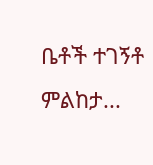ቤቶች ተገኝቶ ምልከታ...